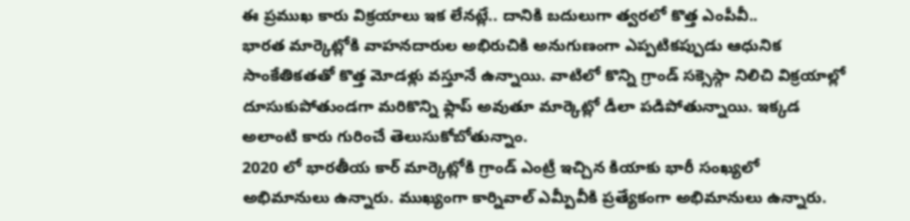ఈ ప్రముఖ కారు విక్రయాలు ఇక లేనట్లే.. దానికి బదులుగా త్వరలో కొత్త ఎంపీవీ..
భారత మార్కెట్లోకి వాహనదారుల అభిరుచికి అనుగుణంగా ఎప్పటికప్పుడు ఆధునిక సాంకేతికతతో కొత్త మోడళ్లు వస్తూనే ఉన్నాయి. వాటిలో కొన్ని గ్రాండ్ సక్సెస్గా నిలిచి విక్రయాల్లో దూసుకుపోతుండగా మరికొన్ని ఫ్లాప్ అవుతూ మార్కెట్లో డీలా పడిపోతున్నాయి. ఇక్కడ అలాంటి కారు గురించే తెలుసుకోబోతున్నాం.
2020 లో భారతీయ కార్ మార్కెట్లోకి గ్రాండ్ ఎంట్రీ ఇచ్చిన కియాకు భారీ సంఖ్యలో అభిమానులు ఉన్నారు. ముఖ్యంగా కార్నివాల్ ఎమ్పీవీకి ప్రత్యేకంగా అభిమానులు ఉన్నారు.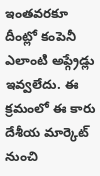ఇంతవరకూ దీంట్లో కంపెనీ ఎలాంటి అప్గ్రేడ్లు ఇవ్వలేదు. ఈ క్రమంలో ఈ కారు దేశీయ మార్కెట్ నుంచి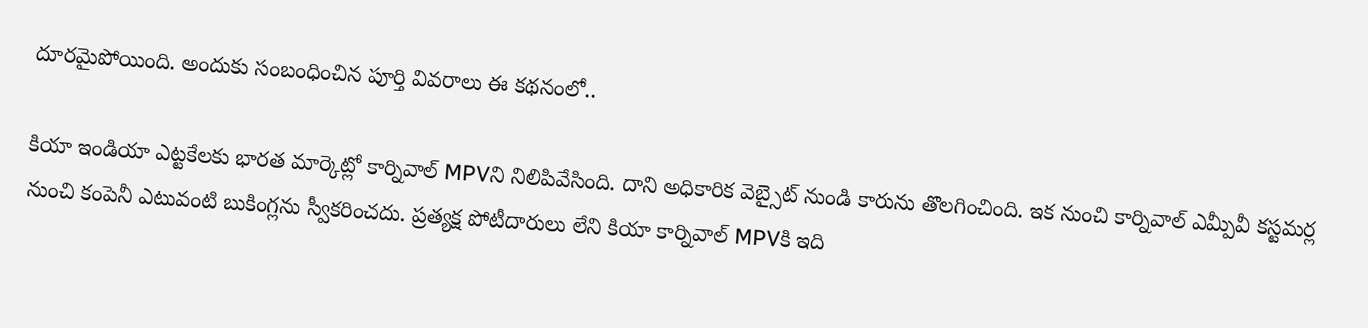దూరమైపోయింది. అందుకు సంబంధించిన పూర్తి వివరాలు ఈ కథనంలో..

కియా ఇండియా ఎట్టకేలకు భారత మార్కెట్లో కార్నివాల్ MPVని నిలిపివేసింది. దాని అధికారిక వెబ్సైట్ నుండి కారును తొలగించింది. ఇక నుంచి కార్నివాల్ ఎమ్పీవీ కస్టమర్ల నుంచి కంపెనీ ఎటువంటి బుకింగ్లను స్వీకరించదు. ప్రత్యక్ష పోటీదారులు లేని కియా కార్నివాల్ MPVకి ఇది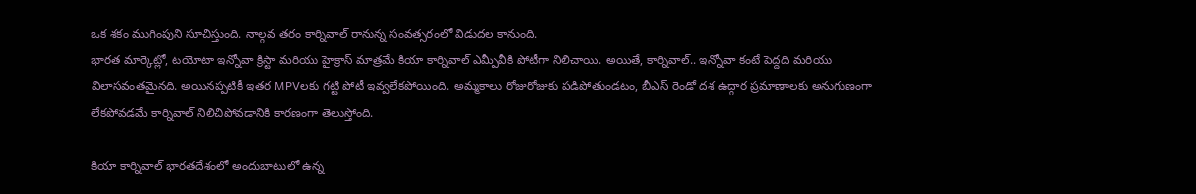ఒక శకం ముగింపుని సూచిస్తుంది. నాల్గవ తరం కార్నివాల్ రానున్న సంవత్సరంలో విడుదల కానుంది.
భారత మార్కెట్లో, టయోటా ఇన్నోవా క్రిస్టా మరియు హైక్రాస్ మాత్రమే కియా కార్నివాల్ ఎమ్పీవీకి పోటీగా నిలిచాయి. అయితే, కార్నివాల్.. ఇన్నోవా కంటే పెద్దది మరియు విలాసవంతమైనది. అయినప్పటికీ ఇతర MPVలకు గట్టి పోటీ ఇవ్వలేకపోయింది. అమ్మకాలు రోజురోజుకు పడిపోతుండటం, బీఎస్ రెండో దశ ఉద్గార ప్రమాణాలకు అనుగుణంగా లేకపోవడమే కార్నివాల్ నిలిచిపోవడానికి కారణంగా తెలుస్తోంది.

కియా కార్నివాల్ భారతదేశంలో అందుబాటులో ఉన్న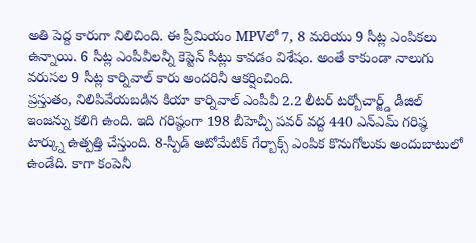అతి పెద్ద కారుగా నిలిచింది. ఈ ప్రీమియం MPVలో 7, 8 మరియు 9 సీట్ల ఎంపికలు ఉన్నాయి. 6 సీట్ల ఎంపీవీలన్నీ కెప్టెన్ సీట్లు కావడం విశేషం. అంతే కాకుండా నాలుగు వరుసల 9 సీట్ల కార్నివాల్ కారు అందరినీ ఆకర్షించింది.
ప్రస్తుతం, నిలిపివేయబడిన కియా కార్నివాల్ ఎంపీవీ 2.2 లీటర్ టర్బోచార్జ్డ్ డీజిల్ ఇంజన్ను కలిగి ఉంది. ఇది గరిష్ఠంగా 198 బీహెచ్పీ పవర్ వద్ద 440 ఎన్ఎమ్ గరిష్ఠ టార్క్ను ఉత్పత్తి చేస్తుంది. 8-స్పీడ్ ఆటోమేటిక్ గేర్బాక్స్ ఎంపిక కొనుగోలుకు అందుబాటులో ఉండేది. కాగా కంపెనీ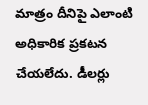మాత్రం దీనిపై ఎలాంటి అధికారిక ప్రకటన చేయలేదు. డీలర్లు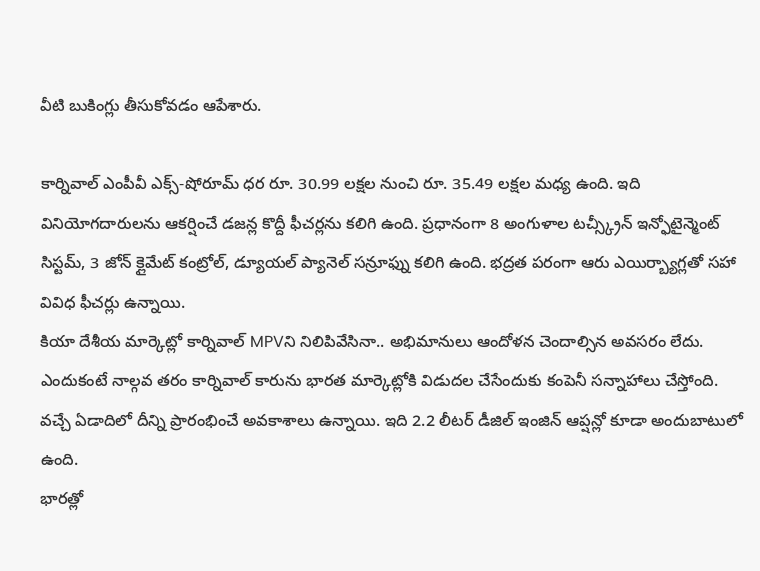వీటి బుకింగ్లు తీసుకోవడం ఆపేశారు.

కార్నివాల్ ఎంపీవీ ఎక్స్-షోరూమ్ ధర రూ. 30.99 లక్షల నుంచి రూ. 35.49 లక్షల మధ్య ఉంది. ఇది వినియోగదారులను ఆకర్షించే డజన్ల కొద్దీ ఫీచర్లను కలిగి ఉంది. ప్రధానంగా 8 అంగుళాల టచ్స్క్రీన్ ఇన్ఫోటైన్మెంట్ సిస్టమ్, 3 జోన్ క్లైమేట్ కంట్రోల్, డ్యూయల్ ప్యానెల్ సన్రూఫ్ను కలిగి ఉంది. భద్రత పరంగా ఆరు ఎయిర్బ్యాగ్లతో సహా వివిధ ఫీచర్లు ఉన్నాయి.
కియా దేశీయ మార్కెట్లో కార్నివాల్ MPVని నిలిపివేసినా.. అభిమానులు ఆందోళన చెందాల్సిన అవసరం లేదు. ఎందుకంటే నాల్గవ తరం కార్నివాల్ కారును భారత మార్కెట్లోకి విడుదల చేసేందుకు కంపెనీ సన్నాహాలు చేస్తోంది. వచ్చే ఏడాదిలో దీన్ని ప్రారంభించే అవకాశాలు ఉన్నాయి. ఇది 2.2 లీటర్ డీజిల్ ఇంజిన్ ఆప్షన్లో కూడా అందుబాటులో ఉంది.
భారత్లో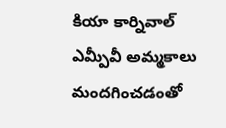కియా కార్నివాల్ ఎమ్పీవీ అమ్మకాలు మందగించడంతో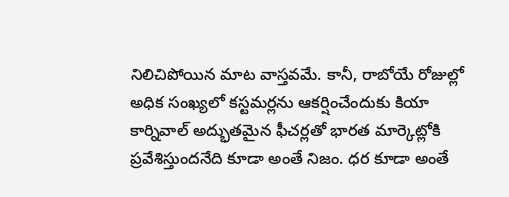నిలిచిపోయిన మాట వాస్తవమే. కానీ, రాబోయే రోజుల్లో అధిక సంఖ్యలో కస్టమర్లను ఆకర్షించేందుకు కియా కార్నివాల్ అద్భుతమైన ఫీచర్లతో భారత మార్కెట్లోకి ప్రవేశిస్తుందనేది కూడా అంతే నిజం. ధర కూడా అంతే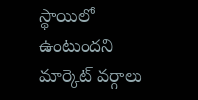స్థాయిలో ఉంటుందని మార్కెట్ వర్గాలు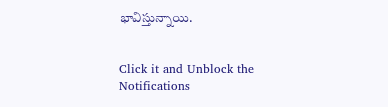భావిస్తున్నాయి.


Click it and Unblock the Notifications